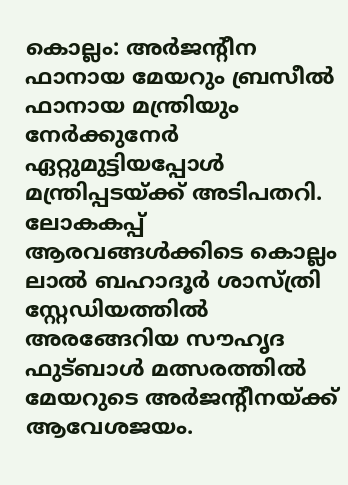കൊല്ലം: അർജന്റീന ഫാനായ മേയറും ബ്രസീൽ ഫാനായ മന്ത്രിയും നേർക്കുനേർ ഏറ്റുമുട്ടിയപ്പോൾ മന്ത്രിപ്പടയ്ക്ക് അടിപതറി. ലോകകപ്പ് ആരവങ്ങൾക്കിടെ കൊല്ലം ലാൽ ബഹാദൂർ ശാസ്ത്രി സ്റ്റേഡിയത്തിൽ അരങ്ങേറിയ സൗഹൃദ ഫുട്ബാൾ മത്സരത്തിൽ മേയറുടെ അർജന്റീനയ്ക്ക് ആവേശജയം.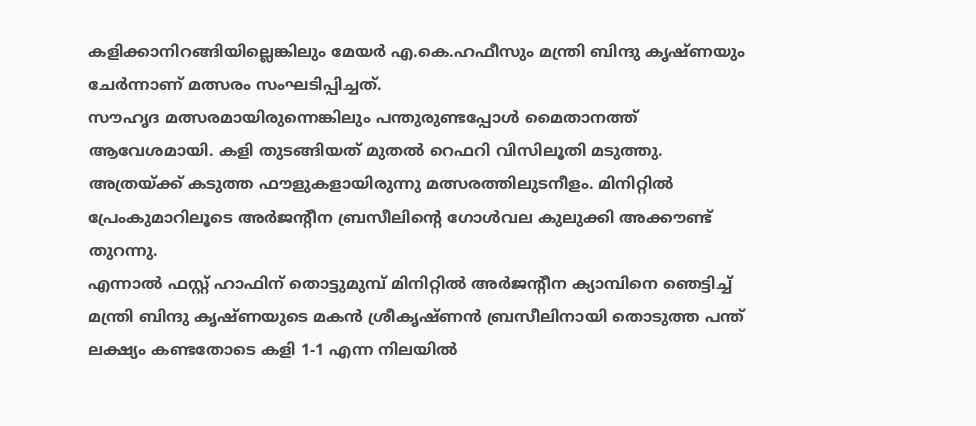കളിക്കാനിറങ്ങിയില്ലെങ്കിലും മേയർ എ.കെ.ഹഫീസും മന്ത്രി ബിന്ദു കൃഷ്ണയും ചേർന്നാണ് മത്സരം സംഘടിപ്പിച്ചത്.
സൗഹൃദ മത്സരമായിരുന്നെങ്കിലും പന്തുരുണ്ടപ്പോൾ മൈതാനത്ത് ആവേശമായി. കളി തുടങ്ങിയത് മുതൽ റെഫറി വിസിലൂതി മടുത്തു. അത്രയ്ക്ക് കടുത്ത ഫൗളുകളായിരുന്നു മത്സരത്തിലുടനീളം. മിനിറ്റിൽ പ്രേംകുമാറിലൂടെ അർജന്റീന ബ്രസീലിന്റെ ഗോൾവല കുലുക്കി അക്കൗണ്ട് തുറന്നു.
എന്നാൽ ഫസ്റ്റ് ഹാഫിന് തൊട്ടുമുമ്പ് മിനിറ്റിൽ അർജന്റീന ക്യാമ്പിനെ ഞെട്ടിച്ച് മന്ത്രി ബിന്ദു കൃഷ്ണയുടെ മകൻ ശ്രീകൃഷ്ണൻ ബ്രസീലിനായി തൊടുത്ത പന്ത് ലക്ഷ്യം കണ്ടതോടെ കളി 1-1 എന്ന നിലയിൽ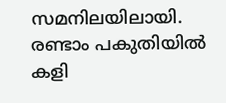സമനിലയിലായി.
രണ്ടാം പകുതിയിൽ കളി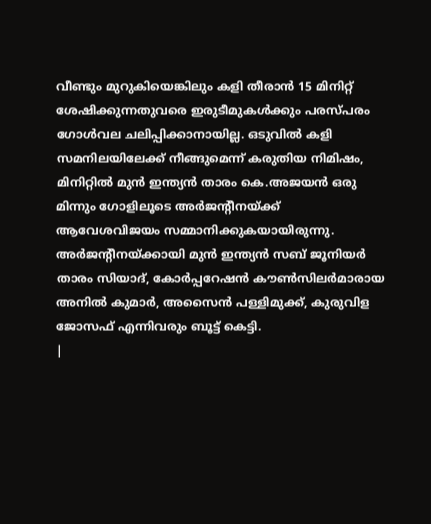വീണ്ടും മുറുകിയെങ്കിലും കളി തീരാൻ 15 മിനിറ്റ് ശേഷിക്കുന്നതുവരെ ഇരുടീമുകൾക്കും പരസ്പരം ഗോൾവല ചലിപ്പിക്കാനായില്ല. ഒടുവിൽ കളി സമനിലയിലേക്ക് നീങ്ങുമെന്ന് കരുതിയ നിമിഷം, മിനിറ്റിൽ മുൻ ഇന്ത്യൻ താരം കെ.അജയൻ ഒരു മിന്നും ഗോളിലൂടെ അർജന്റീനയ്ക്ക് ആവേശവിജയം സമ്മാനിക്കുകയായിരുന്നു.
അർജന്റീനയ്ക്കായി മുൻ ഇന്ത്യൻ സബ് ജൂനിയർ താരം സിയാദ്, കോർപ്പറേഷൻ കൗൺസിലർമാരായ അനിൽ കുമാർ, അസൈൻ പള്ളിമുക്ക്, കുരുവിള ജോസഫ് എന്നിവരും ബൂട്ട് കെട്ടി.
|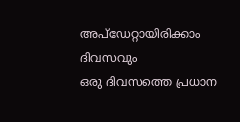അപ്ഡേറ്റായിരിക്കാം ദിവസവും
ഒരു ദിവസത്തെ പ്രധാന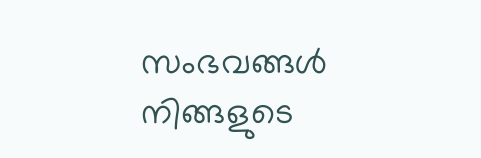സംഭവങ്ങൾ നിങ്ങളുടെ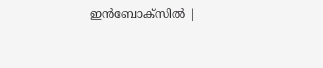ഇൻബോക്സിൽ |